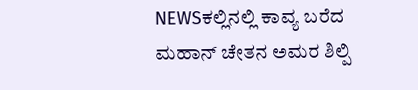NEWSಕಲ್ಲಿನಲ್ಲಿ ಕಾವ್ಯ ಬರೆದ ಮಹಾನ್ ಚೇತನ ಅಮರ ಶಿಲ್ಪಿ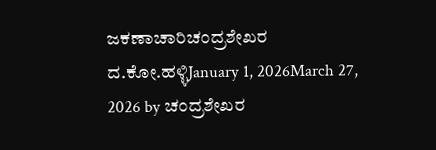ಜಕಣಾಚಾರಿಚಂದ್ರಶೇಖರ ದ.ಕೋ.ಹಳ್ಳಿJanuary 1, 2026March 27, 2026 by ಚಂದ್ರಶೇಖರ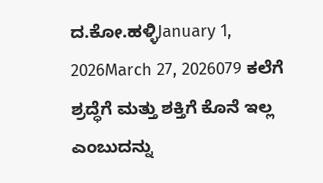ದ.ಕೋ.ಹಳ್ಳಿJanuary 1, 2026March 27, 2026079 ಕಲೆಗೆ ಶ್ರದ್ಧೆಗೆ ಮತ್ತು ಶಕ್ತಿಗೆ ಕೊನೆ ಇಲ್ಲ ಎಂಬುದನ್ನು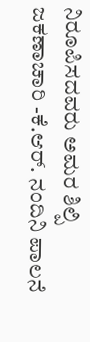ನಿರೂಪಿಸದವರು ಅಮರ ಶಿಲ್ಪಿ ಜಕಣಾಚಾರಿ -ಕೆ.ಆರ್. ನಂದಿನಿ ಪಾಲನೆ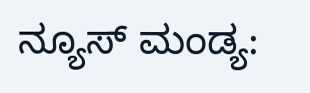ನ್ಯೂಸ್ ಮಂಡ್ಯ: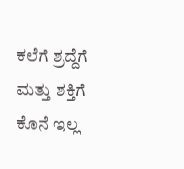ಕಲೆಗೆ ಶ್ರದ್ದೆಗೆ ಮತ್ತು ಶಕ್ತಿಗೆ ಕೊನೆ ಇಲ್ಲ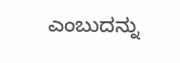ಎಂಬುದನ್ನು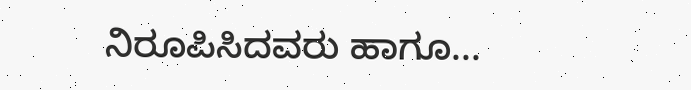ನಿರೂಪಿಸಿದವರು ಹಾಗೂ...